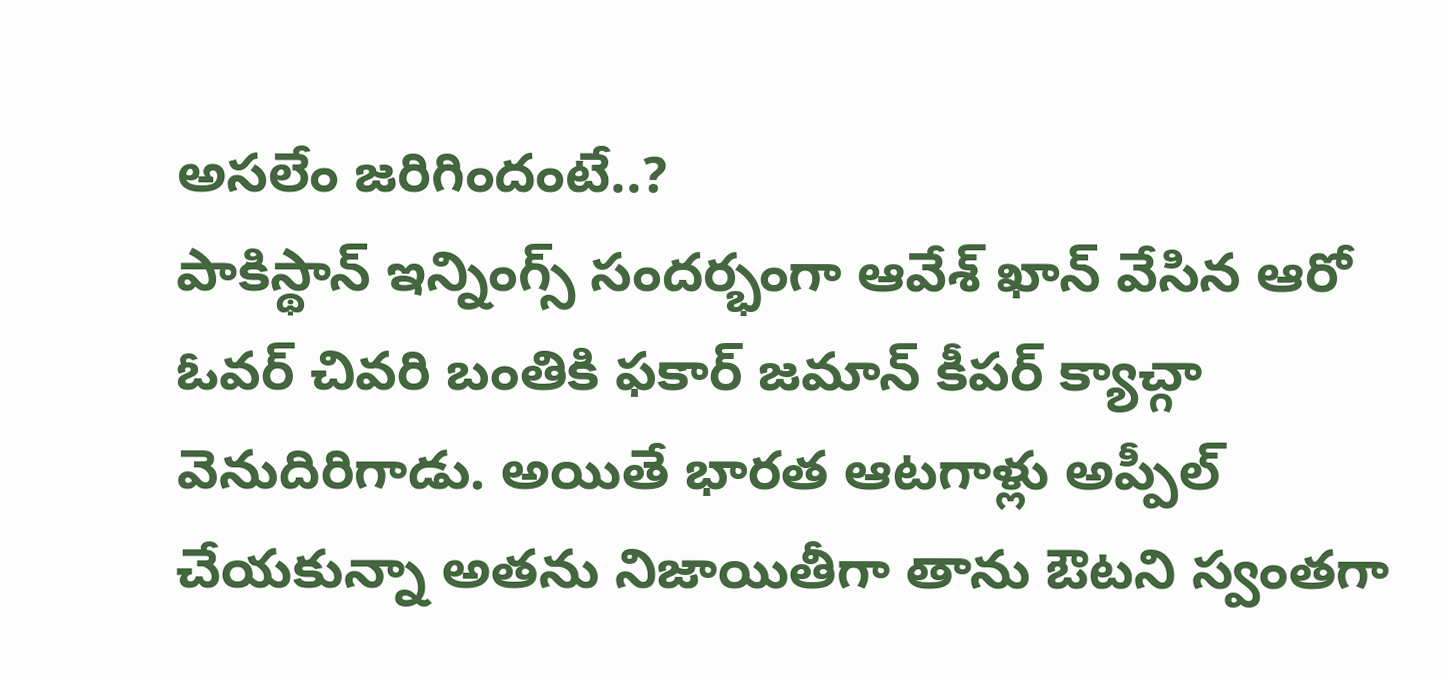అసలేం జరిగిందంటే..?
పాకిస్థాన్ ఇన్నింగ్స్ సందర్భంగా ఆవేశ్ ఖాన్ వేసిన ఆరో ఓవర్ చివరి బంతికి ఫకార్ జమాన్ కీపర్ క్యాచ్గా వెనుదిరిగాడు. అయితే భారత ఆటగాళ్లు అప్పీల్ చేయకున్నా అతను నిజాయితీగా తాను ఔటని స్వంతగా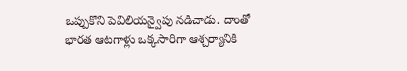ఒప్పుకొని పెవిలియన్వైపు నడిచాడు. దాంతో భారత ఆటగాళ్లు ఒక్కసారిగా ఆశ్చర్యానికి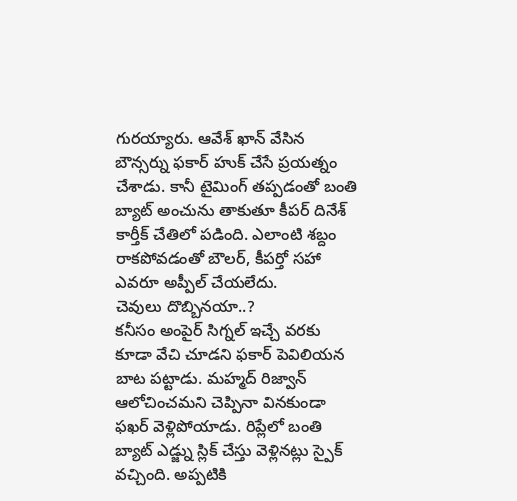గురయ్యారు. ఆవేశ్ ఖాన్ వేసిన బౌన్సర్ను ఫకార్ హుక్ చేసే ప్రయత్నం చేశాడు. కానీ టైమింగ్ తప్పడంతో బంతి బ్యాట్ అంచును తాకుతూ కీపర్ దినేశ్ కార్తీక్ చేతిలో పడింది. ఎలాంటి శబ్దం రాకపోవడంతో బౌలర్, కీపర్తో సహా ఎవరూ అప్పీల్ చేయలేదు.
చెవులు దొబ్బినయా..?
కనీసం అంపైర్ సిగ్నల్ ఇచ్చే వరకు కూడా వేచి చూడని ఫకార్ పెవిలియన బాట పట్టాడు. మహ్మద్ రిజ్వాన్ ఆలోచించమని చెప్పినా వినకుండా ఫఖర్ వెళ్లిపోయాడు. రిప్లేలో బంతి బ్యాట్ ఎడ్జ్ను స్లిక్ చేస్తు వెళ్లినట్లు స్పైక్ వచ్చింది. అప్పటికి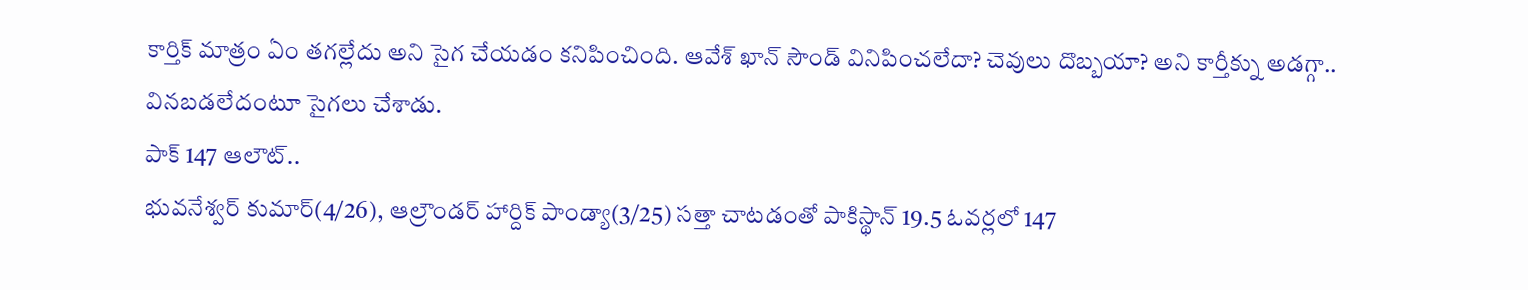కార్తిక్ మాత్రం ఏం తగల్లేదు అని సైగ చేయడం కనిపించింది. ఆవేశ్ ఖాన్ సౌండ్ వినిపించలేదా? చెవులు దొబ్బయా? అని కార్తీక్ను అడగ్గా.. వినబడలేదంటూ సైగలు చేశాడు.
పాక్ 147 ఆలౌట్..
భువనేశ్వర్ కుమార్(4/26), ఆల్రౌండర్ హార్దిక్ పాండ్యా(3/25) సత్తా చాటడంతో పాకిస్థాన్ 19.5 ఓవర్లలో 147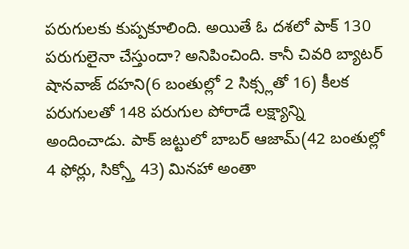పరుగులకు కుప్పకూలింది. అయితే ఓ దశలో పాక్ 130 పరుగులైనా చేస్తుందా? అనిపించింది. కానీ చివరి బ్యాటర్ షానవాజ్ దహని(6 బంతుల్లో 2 సిక్స్లతో 16) కీలక పరుగులతో 148 పరుగుల పోరాడే లక్ష్యాన్ని అందించాడు. పాక్ జట్టులో బాబర్ ఆజామ్(42 బంతుల్లో 4 ఫోర్లు, సిక్స్తో 43) మినహా అంతా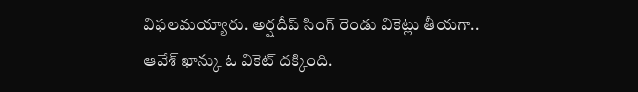విఫలమయ్యారు. అర్షదీప్ సింగ్ రెండు వికెట్లు తీయగా.. ఆవేశ్ ఖాన్కు ఓ వికెట్ దక్కింది.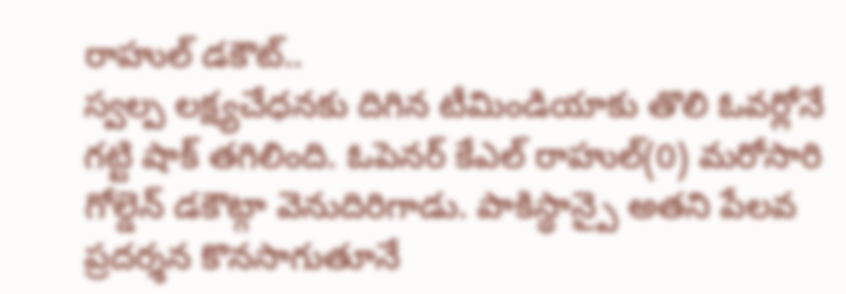రాహుల్ డకౌట్..
స్వల్ప లక్ష్యచేధనకు దిగిన టీమిండియాకు తొలి ఓవర్లోనే గట్టి షాక్ తగిలింది. ఓపెనర్ కేఎల్ రాహుల్(0) మరోసారి గోల్డెన్ డకౌట్గా వెనుదిరిగాడు. పాకిస్థాన్పై అతని పేలవ ప్రదర్శన కొనసాగుతూనే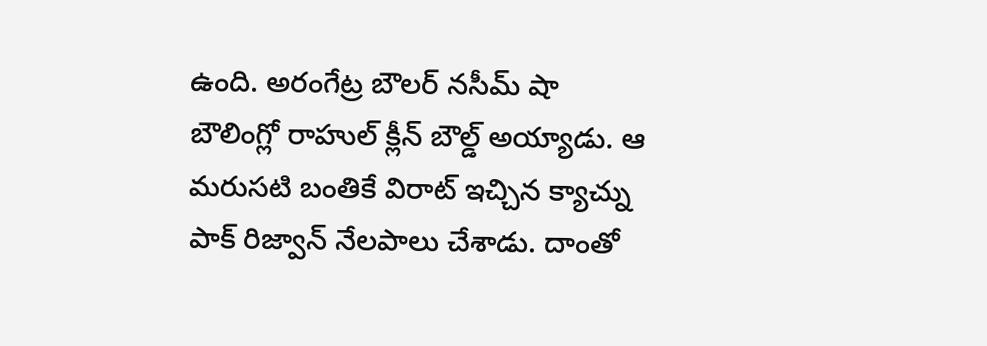ఉంది. అరంగేట్ర బౌలర్ నసీమ్ షా బౌలింగ్లో రాహుల్ క్లీన్ బౌల్డ్ అయ్యాడు. ఆ మరుసటి బంతికే విరాట్ ఇచ్చిన క్యాచ్ను పాక్ రిజ్వాన్ నేలపాలు చేశాడు. దాంతో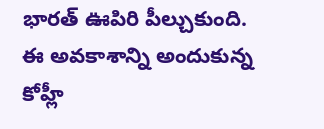భారత్ ఊపిరి పీల్చుకుంది. ఈ అవకాశాన్ని అందుకున్న కోహ్లీ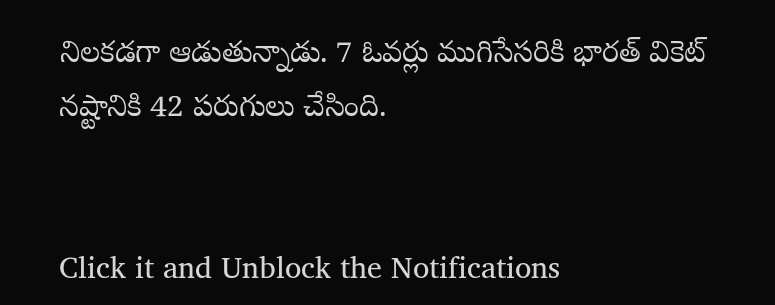నిలకడగా ఆడుతున్నాడు. 7 ఓవర్లు ముగిసేసరికి భారత్ వికెట్ నష్టానికి 42 పరుగులు చేసింది.


Click it and Unblock the Notifications